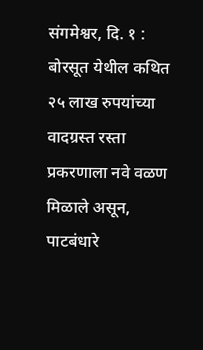संगमेश्वर, दि. १ : बोरसूत येथील कथित २५ लाख रुपयांच्या वादग्रस्त रस्ता प्रकरणाला नवे वळण मिळाले असून, पाटबंधारे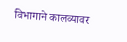विभागाने कालव्यावर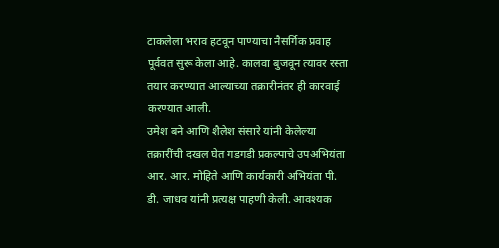टाकलेला भराव हटवून पाण्याचा नैसर्गिक प्रवाह पूर्ववत सुरू केला आहे. कालवा बुजवून त्यावर रस्ता तयार करण्यात आल्याच्या तक्रारीनंतर ही कारवाई करण्यात आली.
उमेश बने आणि शैलेश संसारे यांनी केलेल्या तक्रारींची दखल घेत गडगडी प्रकल्पाचे उपअभियंता आर. आर. मोहिते आणि कार्यकारी अभियंता पी. डी. जाधव यांनी प्रत्यक्ष पाहणी केली. आवश्यक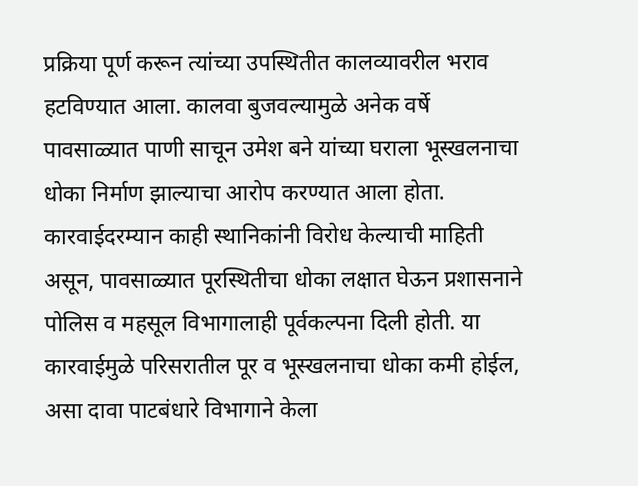प्रक्रिया पूर्ण करून त्यांच्या उपस्थितीत कालव्यावरील भराव हटविण्यात आला. कालवा बुजवल्यामुळे अनेक वर्षे पावसाळ्यात पाणी साचून उमेश बने यांच्या घराला भूस्खलनाचा धोका निर्माण झाल्याचा आरोप करण्यात आला होता.
कारवाईदरम्यान काही स्थानिकांनी विरोध केल्याची माहिती असून, पावसाळ्यात पूरस्थितीचा धोका लक्षात घेऊन प्रशासनाने पोलिस व महसूल विभागालाही पूर्वकल्पना दिली होती. या कारवाईमुळे परिसरातील पूर व भूस्खलनाचा धोका कमी होईल, असा दावा पाटबंधारे विभागाने केला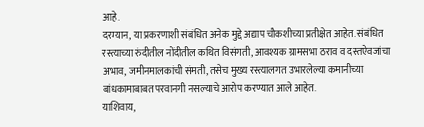आहे.
दरम्यान, या प्रकरणाशी संबंधित अनेक मुद्दे अद्याप चौकशीच्या प्रतीक्षेत आहेत. संबंधित रस्त्याच्या रुंदीतील नोंदीतील कथित विसंगती, आवश्यक ग्रामसभा ठराव व दस्तऐवजांचा अभाव, जमीनमालकांची संमती, तसेच मुख्य रस्त्यालगत उभारलेल्या कमानीच्या बांधकामाबाबत परवानगी नसल्याचे आरोप करण्यात आले आहेत.
याशिवाय,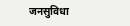जनसुविधा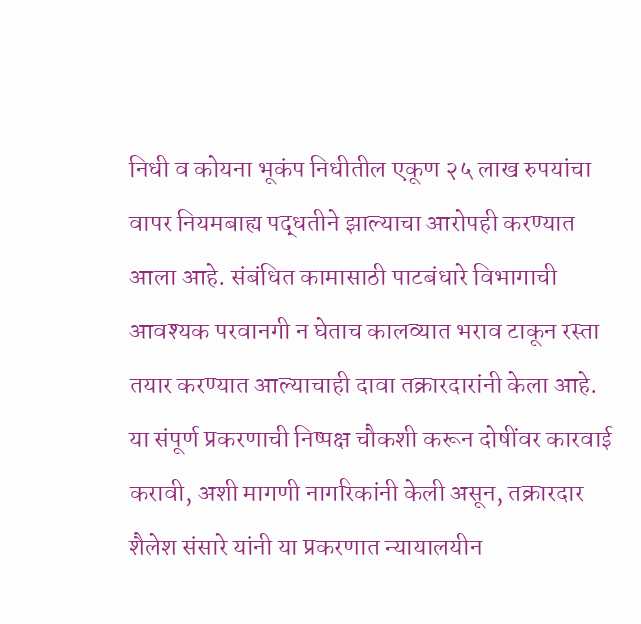निधी व कोयना भूकंप निधीतील एकूण २५ लाख रुपयांचा वापर नियमबाह्य पद्धतीने झाल्याचा आरोपही करण्यात आला आहे. संबंधित कामासाठी पाटबंधारे विभागाची आवश्यक परवानगी न घेताच कालव्यात भराव टाकून रस्ता तयार करण्यात आल्याचाही दावा तक्रारदारांनी केला आहे.
या संपूर्ण प्रकरणाची निष्पक्ष चौकशी करून दोषींवर कारवाई करावी, अशी मागणी नागरिकांनी केली असून, तक्रारदार शैलेश संसारे यांनी या प्रकरणात न्यायालयीन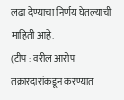लढा देण्याचा निर्णय घेतल्याची माहिती आहे.
(टीप : वरील आरोप तक्रारदारांकडून करण्यात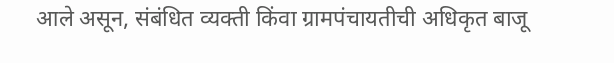आले असून, संबंधित व्यक्ती किंवा ग्रामपंचायतीची अधिकृत बाजू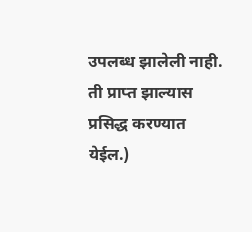उपलब्ध झालेली नाही. ती प्राप्त झाल्यास प्रसिद्ध करण्यात येईल.)